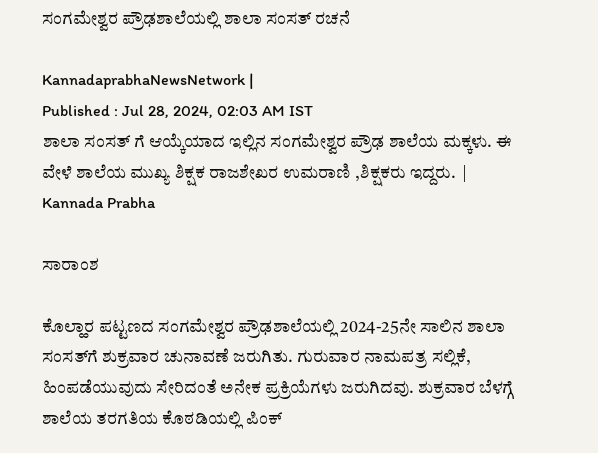ಸಂಗಮೇಶ್ವರ ಪ್ರೌಢಶಾಲೆಯಲ್ಲಿ ಶಾಲಾ ಸಂಸತ್ ರಚನೆ

KannadaprabhaNewsNetwork |
Published : Jul 28, 2024, 02:03 AM IST
ಶಾಲಾ ಸಂಸತ್ ಗೆ ಆಯ್ಕೆಯಾದ ಇಲ್ಲಿನ ಸಂಗಮೇಶ್ವರ ಪ್ರೌಢ ಶಾಲೆಯ ಮಕ್ಕಳು. ಈ ವೇಳೆ ಶಾಲೆಯ ಮುಖ್ಯ ಶಿಕ್ಷಕ ರಾಜಶೇಖರ ಉಮರಾಣಿ ,ಶಿಕ್ಷಕರು ಇದ್ದರು.  | Kannada Prabha

ಸಾರಾಂಶ

ಕೊಲ್ಹಾರ ಪಟ್ಟಣದ ಸಂಗಮೇಶ್ವರ ಪ್ರೌಢಶಾಲೆಯಲ್ಲಿ 2024-25ನೇ ಸಾಲಿನ ಶಾಲಾ ಸಂಸತ್‌ಗೆ ಶುಕ್ರವಾರ ಚುನಾವಣೆ ಜರುಗಿತು. ಗುರುವಾರ ನಾಮಪತ್ರ ಸಲ್ಲಿಕೆ, ಹಿಂಪಡೆಯುವುದು ಸೇರಿದಂತೆ ಅನೇಕ ಪ್ರಕ್ರಿಯೆಗಳು ಜರುಗಿದವು. ಶುಕ್ರವಾರ ಬೆಳಗ್ಗೆ ಶಾಲೆಯ ತರಗತಿಯ ಕೊಠಡಿಯಲ್ಲಿ ಪಿಂಕ್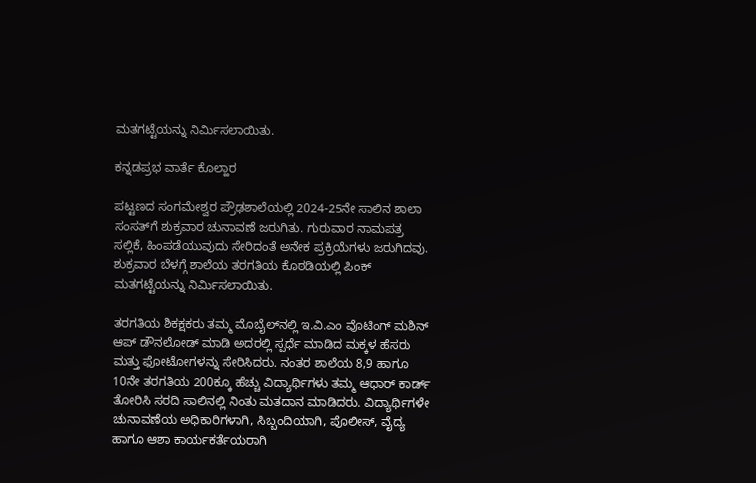ಮತಗಟ್ಟೆಯನ್ನು ನಿರ್ಮಿಸಲಾಯಿತು.

ಕನ್ನಡಪ್ರಭ ವಾರ್ತೆ ಕೊಲ್ಹಾರ

ಪಟ್ಟಣದ ಸಂಗಮೇಶ್ವರ ಪ್ರೌಢಶಾಲೆಯಲ್ಲಿ 2024-25ನೇ ಸಾಲಿನ ಶಾಲಾ ಸಂಸತ್‌ಗೆ ಶುಕ್ರವಾರ ಚುನಾವಣೆ ಜರುಗಿತು. ಗುರುವಾರ ನಾಮಪತ್ರ ಸಲ್ಲಿಕೆ, ಹಿಂಪಡೆಯುವುದು ಸೇರಿದಂತೆ ಅನೇಕ ಪ್ರಕ್ರಿಯೆಗಳು ಜರುಗಿದವು. ಶುಕ್ರವಾರ ಬೆಳಗ್ಗೆ ಶಾಲೆಯ ತರಗತಿಯ ಕೊಠಡಿಯಲ್ಲಿ ಪಿಂಕ್ ಮತಗಟ್ಟೆಯನ್ನು ನಿರ್ಮಿಸಲಾಯಿತು.

ತರಗತಿಯ ಶಿಕಕ್ಷಕರು ತಮ್ಮ ಮೊಬೈಲ್‌ನಲ್ಲಿ ಇ.ವಿ.ಎಂ ವೊಟಿಂಗ್ ಮಶಿನ್ ಆಪ್ ಡೌನಲೋಡ್ ಮಾಡಿ ಅದರಲ್ಲಿ ಸ್ಪರ್ಧೆ ಮಾಡಿದ ಮಕ್ಕಳ ಹೆಸರು ಮತ್ತು ಫೋಟೋಗಳನ್ನು ಸೇರಿಸಿದರು. ನಂತರ ಶಾಲೆಯ 8,9 ಹಾಗೂ 10ನೇ ತರಗತಿಯ 200ಕ್ಕೂ ಹೆಚ್ಚು ವಿದ್ಯಾರ್ಥಿಗಳು ತಮ್ಮ ಆಧಾರ್‌ ಕಾರ್ಡ್ ತೋರಿಸಿ ಸರದಿ ಸಾಲಿನಲ್ಲಿ ನಿಂತು ಮತದಾನ ಮಾಡಿದರು. ವಿದ್ಯಾರ್ಥಿಗಳೇ ಚುನಾವಣೆಯ ಅಧಿಕಾರಿಗಳಾಗಿ, ಸಿಬ್ಬಂದಿಯಾಗಿ, ಪೊಲೀಸ್‌, ವೈದ್ಯ ಹಾಗೂ ಆಶಾ ಕಾರ್ಯಕರ್ತೆಯರಾಗಿ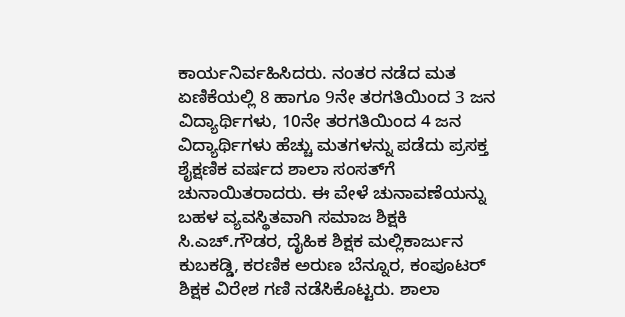ಕಾರ್ಯನಿರ್ವಹಿಸಿದರು. ನಂತರ ನಡೆದ ಮತ ಏಣಿಕೆಯಲ್ಲಿ 8 ಹಾಗೂ 9ನೇ ತರಗತಿಯಿಂದ 3 ಜನ ವಿದ್ಯಾರ್ಥಿಗಳು, 10ನೇ ತರಗತಿಯಿಂದ 4 ಜನ ವಿದ್ಯಾರ್ಥಿಗಳು ಹೆಚ್ಚು ಮತಗಳನ್ನು ಪಡೆದು ಪ್ರಸಕ್ತ ಶೈಕ್ಷಣಿಕ ವರ್ಷದ ಶಾಲಾ ಸಂಸತ್‌ಗೆ ಚುನಾಯಿತರಾದರು. ಈ ವೇಳೆ ಚುನಾವಣೆಯನ್ನು ಬಹಳ ವ್ಯವಸ್ಥಿತವಾಗಿ ಸಮಾಜ ಶಿಕ್ಷಕಿ ಸಿ.ಎಚ್.ಗೌಡರ, ದೈಹಿಕ ಶಿಕ್ಷಕ ಮಲ್ಲಿಕಾರ್ಜುನ ಕುಬಕಡ್ಡಿ, ಕರಣಿಕ ಅರುಣ ಬೆನ್ನೂರ, ಕಂಪೂಟರ್ ಶಿಕ್ಷಕ ವಿರೇಶ ಗಣಿ ನಡೆಸಿಕೊಟ್ಟರು. ಶಾಲಾ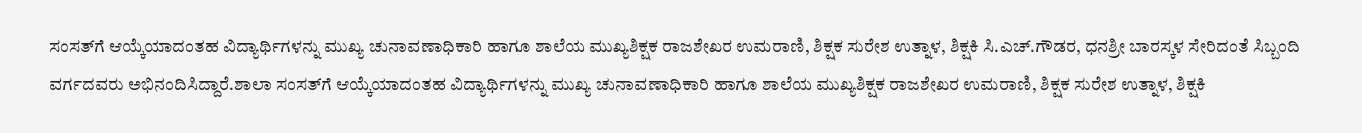ಸಂಸತ್‌ಗೆ ಆಯ್ಕೆಯಾದಂತಹ ವಿದ್ಯಾರ್ಥಿಗಳನ್ನು ಮುಖ್ಯ ಚುನಾವಣಾಧಿಕಾರಿ ಹಾಗೂ ಶಾಲೆಯ ಮುಖ್ಯಶಿಕ್ಷಕ ರಾಜಶೇಖರ ಉಮರಾಣಿ, ಶಿಕ್ಷಕ ಸುರೇಶ ಉತ್ನಾಳ, ಶಿಕ್ಷಕಿ ಸಿ.ಎಚ್.ಗೌಡರ, ಧನಶ್ರೀ ಬಾರಸ್ಕಳ ಸೇರಿದಂತೆ ಸಿಬ್ಬಂದಿ ವರ್ಗದವರು ಅಭಿನಂದಿಸಿದ್ದಾರೆ.ಶಾಲಾ ಸಂಸತ್‌ಗೆ ಆಯ್ಕೆಯಾದಂತಹ ವಿದ್ಯಾರ್ಥಿಗಳನ್ನು ಮುಖ್ಯ ಚುನಾವಣಾಧಿಕಾರಿ ಹಾಗೂ ಶಾಲೆಯ ಮುಖ್ಯಶಿಕ್ಷಕ ರಾಜಶೇಖರ ಉಮರಾಣಿ, ಶಿಕ್ಷಕ ಸುರೇಶ ಉತ್ನಾಳ, ಶಿಕ್ಷಕಿ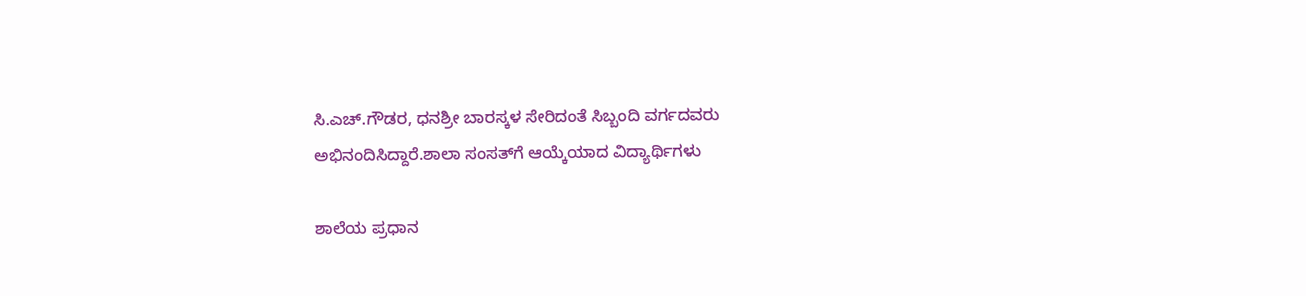ಸಿ.ಎಚ್.ಗೌಡರ, ಧನಶ್ರೀ ಬಾರಸ್ಕಳ ಸೇರಿದಂತೆ ಸಿಬ್ಬಂದಿ ವರ್ಗದವರು ಅಭಿನಂದಿಸಿದ್ದಾರೆ.ಶಾಲಾ ಸಂಸತ್‌ಗೆ ಆಯ್ಕೆಯಾದ ವಿದ್ಯಾರ್ಥಿಗಳು

ಶಾಲೆಯ ಪ್ರಧಾನ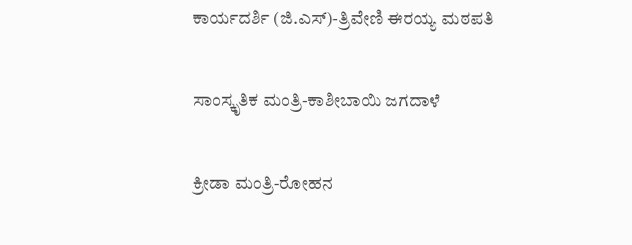ಕಾರ್ಯದರ್ಶಿ (ಜಿ.ಎಸ್)-ತ್ರಿವೇಣಿ ಈರಯ್ಯ ಮಠಪತಿ

ಸಾಂಸ್ಕೃತಿಕ ಮಂತ್ರಿ-ಕಾಶೀಬಾಯಿ ಜಗದಾಳೆ

ಕ್ರೀಡಾ ಮಂತ್ರಿ-ರೋಹನ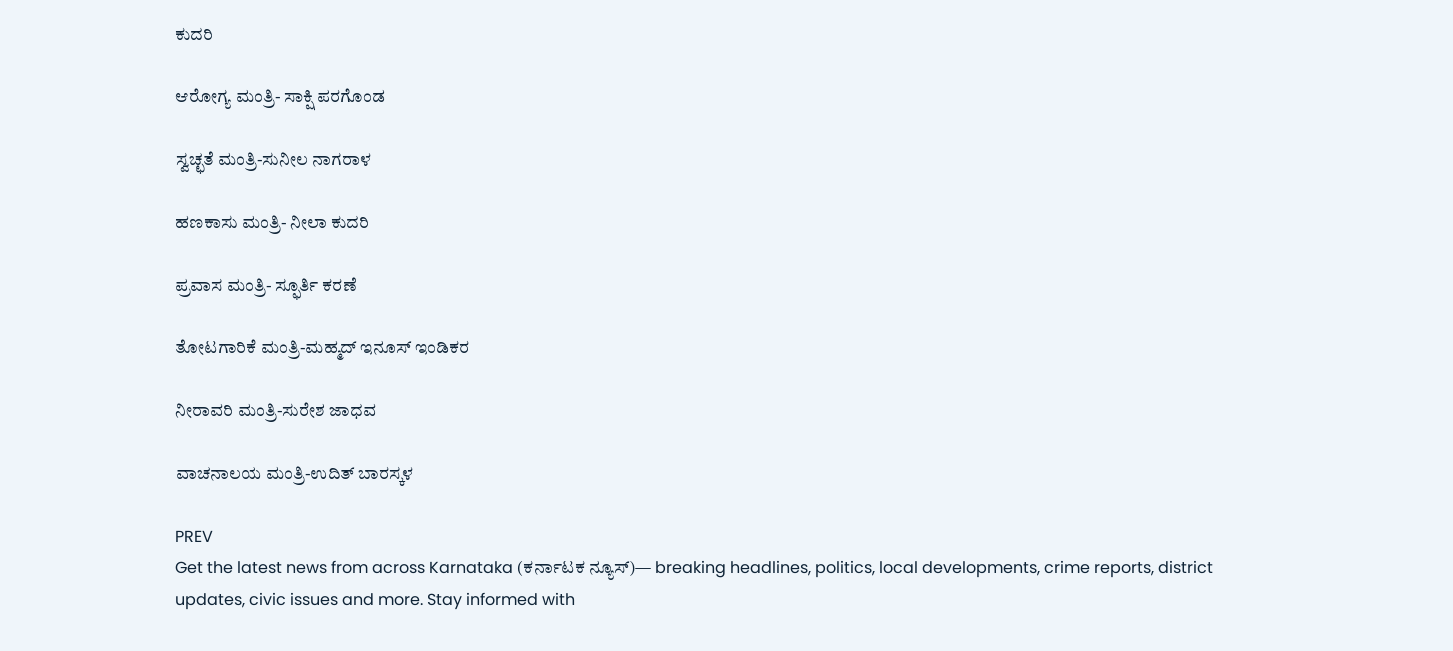ಕುದರಿ

ಆರೋಗ್ಯ ಮಂತ್ರಿ- ಸಾಕ್ಷಿ ಪರಗೊಂಡ

ಸ್ವಚ್ಛತೆ ಮಂತ್ರಿ-ಸುನೀಲ ನಾಗರಾಳ

ಹಣಕಾಸು ಮಂತ್ರಿ- ನೀಲಾ ಕುದರಿ

ಪ್ರವಾಸ ಮಂತ್ರಿ- ಸ್ಫೂರ್ತಿ ಕರಣೆ

ತೋಟಗಾರಿಕೆ ಮಂತ್ರಿ-ಮಹ್ಮದ್ ಇನೂಸ್ ಇಂಡಿಕರ

ನೀರಾವರಿ ಮಂತ್ರಿ-ಸುರೇಶ ಜಾಧವ

ವಾಚನಾಲಯ ಮಂತ್ರಿ-ಉದಿತ್ ಬಾರಸ್ಕಳ

PREV
Get the latest news from across Karnataka (ಕರ್ನಾಟಕ ನ್ಯೂಸ್)— breaking headlines, politics, local developments, crime reports, district updates, civic issues and more. Stay informed with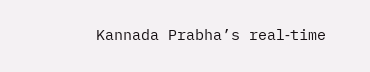Kannada Prabha’s real‑time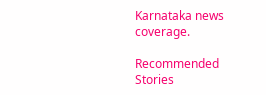Karnataka news coverage.

Recommended Stories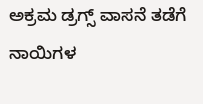ಅಕ್ರಮ ಡ್ರಗ್ಸ್‌ ವಾಸನೆ ತಡೆಗೆ ನಾಯಿಗಳ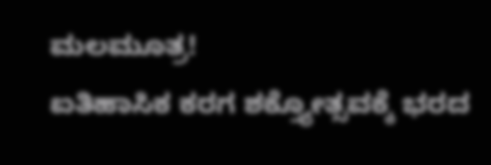ಮಲಮೂತ್ರ!
ಐತಿಹಾಸಿಕ ಕರಗ ಶಕ್ತ್ಯೋತ್ಸವಕ್ಕೆ ಭರದ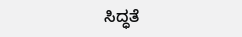ಸಿದ್ಧತೆ